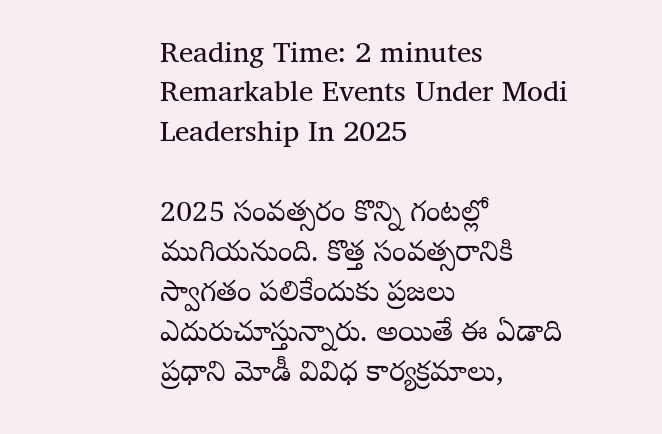Reading Time: 2 minutes
Remarkable Events Under Modi Leadership In 2025

2025 సంవత్సరం కొన్ని గంటల్లో ముగియనుంది. కొత్త సంవత్సరానికి స్వాగతం పలికేందుకు ప్రజలు ఎదురుచూస్తున్నారు. అయితే ఈ ఏడాది ప్రధాని మోడీ వివిధ కార్యక్రమాలు,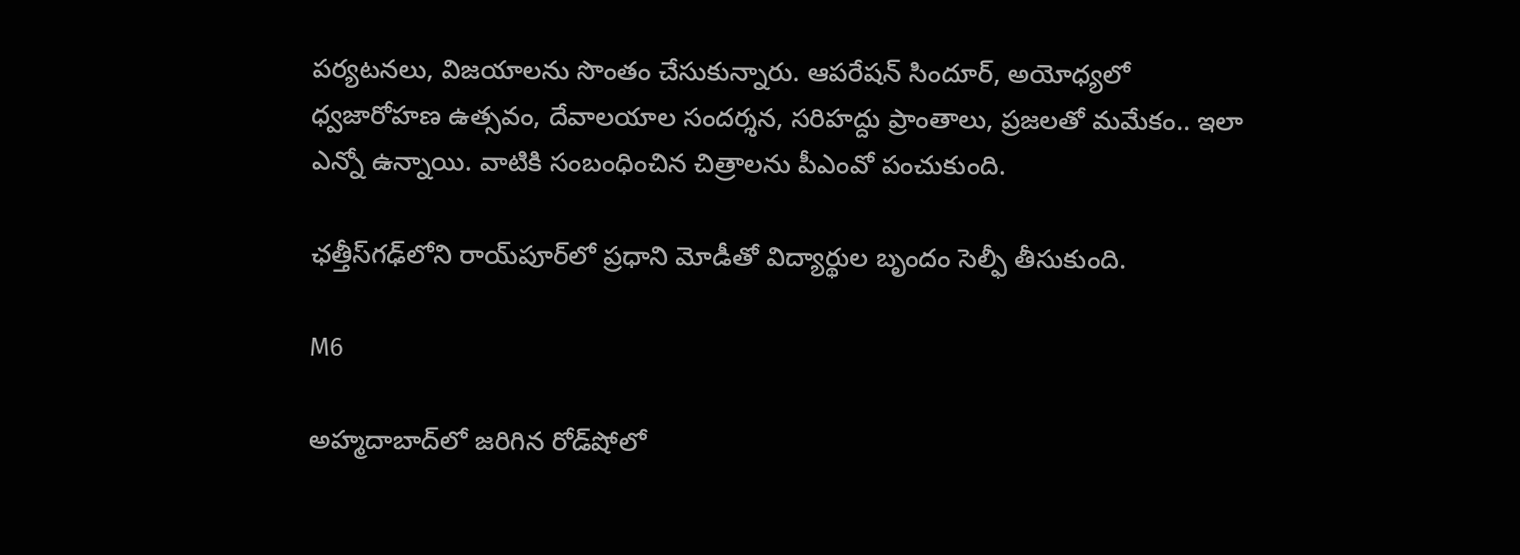పర్యటనలు, విజయాలను సొంతం చేసుకున్నారు. ఆపరేషన్ సిందూర్, అయోధ్యలో ధ్వజారోహణ ఉత్సవం, దేవాలయాల సందర్శన, సరిహద్దు ప్రాంతాలు, ప్రజలతో మమేకం.. ఇలా ఎన్నో ఉన్నాయి. వాటికి సంబంధించిన చిత్రాలను పీఎంవో పంచుకుంది.

ఛత్తీస్‌గఢ్‌లోని రాయ్‌పూర్‌లో ప్రధాని మోడీతో విద్యార్థుల బృందం సెల్ఫీ తీసుకుంది.

M6

అహ్మదాబాద్‌లో జరిగిన రోడ్‌షోలో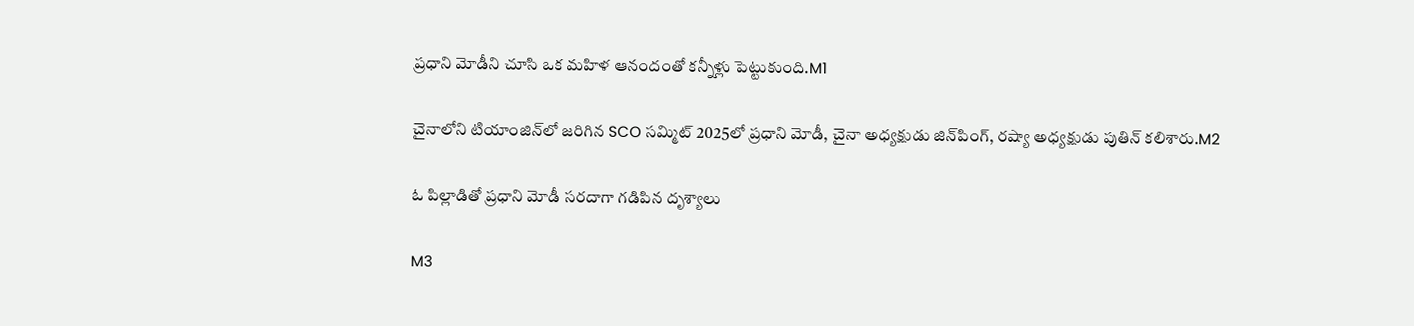ప్రధాని మోడీని చూసి ఒక మహిళ ఆనందంతో కన్నీళ్లు పెట్టుకుంది.M1

చైనాలోని టియాంజిన్‌లో జరిగిన SCO సమ్మిట్ 2025లో ప్రధాని మోడీ, చైనా అధ్యక్షుడు జిన్‌పింగ్, రష్యా అధ్యక్షుడు పుతిన్ కలిశారు.M2

ఓ పిల్లాడితో ప్రధాని మోడీ సరదాగా గడిపిన దృశ్యాలు

M3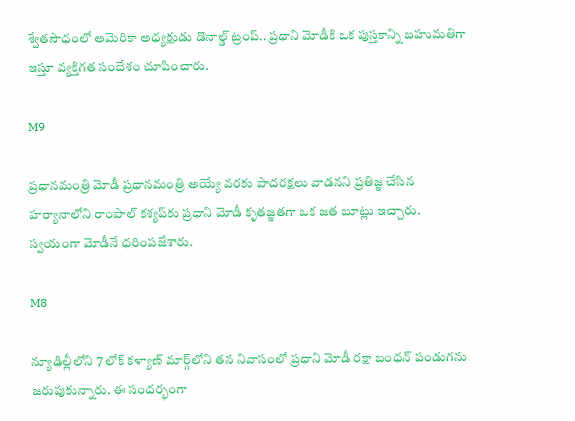శ్వేతసౌధంలో అమెరికా అధ్యక్షుడు డొనాల్డ్ ట్రంప్.. ప్రధాని మోడీకి ఒక పుస్తకాన్ని బహుమతిగా ఇస్తూ వ్యక్తిగత సందేశం చూపించారు.

M9

ప్రధానమంత్రి మోడీ ప్రధానమంత్రి అయ్యే వరకు పాదరక్షలు వాడనని ప్రతిజ్ఞ చేసిన హర్యానాలోని రాంపాల్ కశ్యప్‌కు ప్రధాని మోడీ కృతజ్ఞతగా ఒక జత బూట్లు ఇచ్చారు. స్వయంగా మోడీనే ధరింపజేశారు.

M8

న్యూఢిల్లీలోని 7 లోక్ కళ్యాణ్ మార్గ్‌లోని తన నివాసంలో ప్రధాని మోడీ రక్షా బంధన్ పండుగను జరుపుకున్నారు. ఈ సందర్భంగా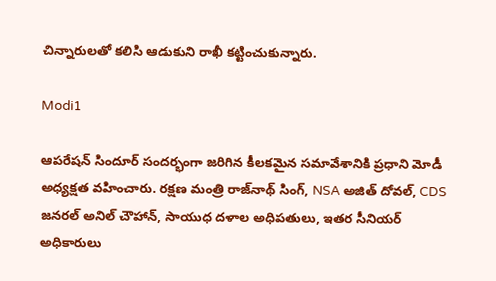చిన్నారులతో కలిసి ఆడుకుని రాఖీ కట్టించుకున్నారు.

Modi1

ఆపరేషన్ సిందూర్ సందర్భంగా జరిగిన కీలకమైన సమావేశానికి ప్రధాని మోడీ అధ్యక్షత వహించారు. రక్షణ మంత్రి రాజ్‌నాథ్ సింగ్, NSA అజిత్ దోవల్, CDS జనరల్ అనిల్ చౌహాన్, సాయుధ దళాల అధిపతులు, ఇతర సీనియర్ అధికారులు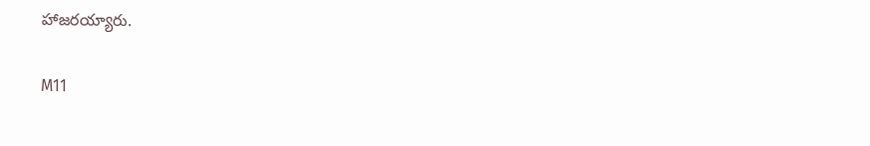హాజరయ్యారు.

M11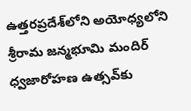ఉత్తరప్రదేశ్‌లోని అయోధ్యలోని శ్రీరామ జన్మభూమి మందిర్ ధ్వజారోహణ ఉత్సవ్‌కు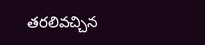తరలివచ్చిన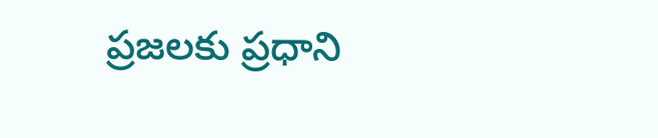ప్రజలకు ప్రధాని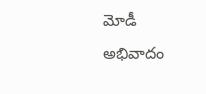మోడీ అభివాదం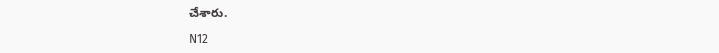చేశారు.

N12